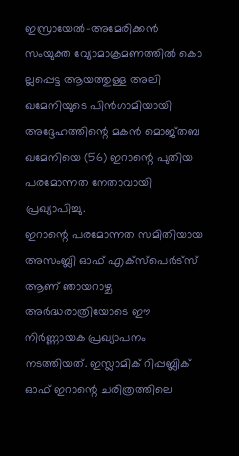ഇസ്രായേൽ-അമേരിക്കൻ സംയുക്ത വ്യോമാക്രമണത്തിൽ കൊ ല്ലപ്പെട്ട ആയത്തുള്ള അലി ഖമേനിയുടെ പിൻഗാമിയായി അദ്ദേഹത്തിന്റെ മകൻ മൊജ്തബ ഖമേനിയെ (56) ഇറാന്റെ പുതിയ പരമോന്നത നേതാവായി പ്രഖ്യാപിച്ചു.
ഇറാന്റെ പരമോന്നത സമിതിയായ അസംബ്ലി ഓഫ് എക്സ്പെർട്സ് ആണ് ഞായറാഴ്ച അർദ്ധരാത്രിയോടെ ഈ നിർണ്ണായക പ്രഖ്യാപനം നടത്തിയത്. ഇസ്ലാമിക് റിപ്പബ്ലിക് ഓഫ് ഇറാന്റെ ചരിത്രത്തിലെ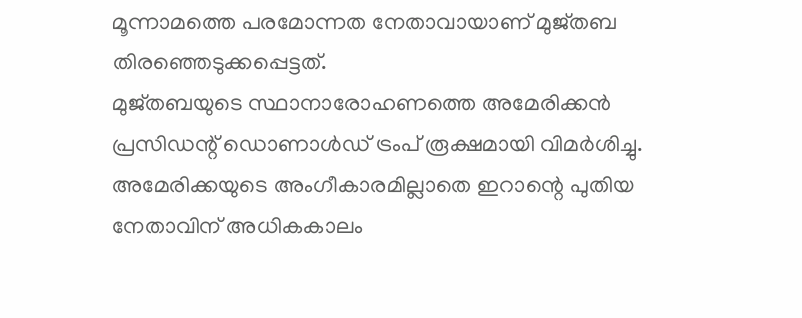മൂന്നാമത്തെ പരമോന്നത നേതാവായാണ് മുജ്തബ തിരഞ്ഞെടുക്കപ്പെട്ടത്.
മുജ്തബയുടെ സ്ഥാനാരോഹണത്തെ അമേരിക്കൻ പ്രസിഡന്റ് ഡൊണാൾഡ് ട്രംപ് രൂക്ഷമായി വിമർശിച്ചു. അമേരിക്കയുടെ അംഗീകാരമില്ലാതെ ഇറാന്റെ പുതിയ നേതാവിന് അധികകാലം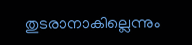തുടരാനാകില്ലെന്നും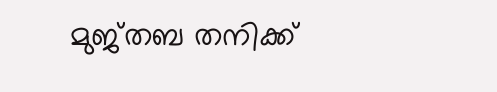മുജ്തബ തനിക്ക്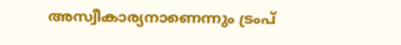അസ്വീകാര്യനാണെന്നും ട്രംപ്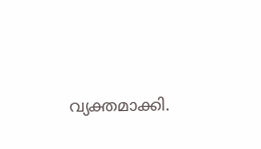വ്യക്തമാക്കി.